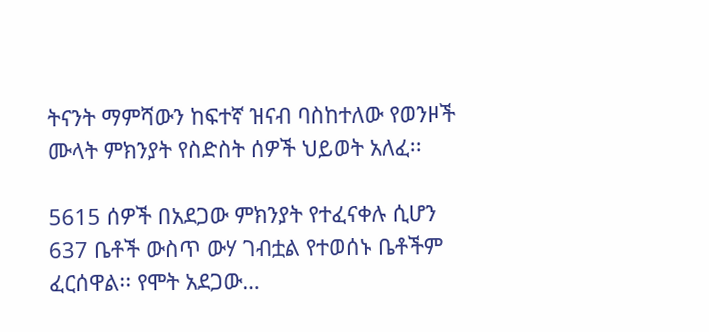ትናንት ማምሻውን ከፍተኛ ዝናብ ባስከተለው የወንዞች ሙላት ምክንያት የስድስት ሰዎች ህይወት አለፈ፡፡

5615 ሰዎች በአደጋው ምክንያት የተፈናቀሉ ሲሆን 637 ቤቶች ውስጥ ውሃ ገብቷል የተወሰኑ ቤቶችም ፈርሰዋል፡፡ የሞት አደጋው…